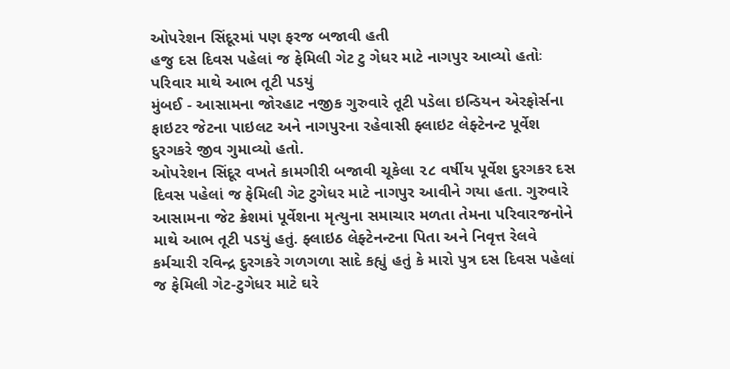ઓપરેશન સિંદૂરમાં પણ ફરજ બજાવી હતી
હજુ દસ દિવસ પહેલાં જ ફેમિલી ગેટ ટુ ગેધર માટે નાગપુર આવ્યો હતોઃ પરિવાર માથે આભ તૂટી પડયું
મુંબઈ - આસામના જોરહાટ નજીક ગુરુવારે તૂટી પડેલા ઇન્ડિયન એરફોર્સના ફાઇટર જેટના પાઇલટ અને નાગપુરના રહેવાસી ફ્લાઇટ લેફ્ટેનન્ટ પૂર્વેશ દુરગકરે જીવ ગુમાવ્યો હતો.
ઓપરેશન સિંદૂર વખતે કામગીરી બજાવી ચૂકેલા ૨૮ વર્ષીય પૂર્વેશ દુરગકર દસ દિવસ પહેલાં જ ફેમિલી ગેટ ટુગેધર માટે નાગપુર આવીને ગયા હતા. ગુરુવારે આસામના જેટ ક્રેશમાં પૂર્વેશના મૃત્યુના સમાચાર મળતા તેમના પરિવારજનોને માથે આભ તૂટી પડયું હતું. ફ્લાઇઠ લેફ્ટેનન્ટના પિતા અને નિવૃત્ત રેલવે કર્મચારી રવિન્દ્ર દુરગકરે ગળગળા સાદે કહ્યું હતું કે મારો પુત્ર દસ દિવસ પહેલાં જ ફેમિલી ગેટ-ટુગેધર માટે ઘરે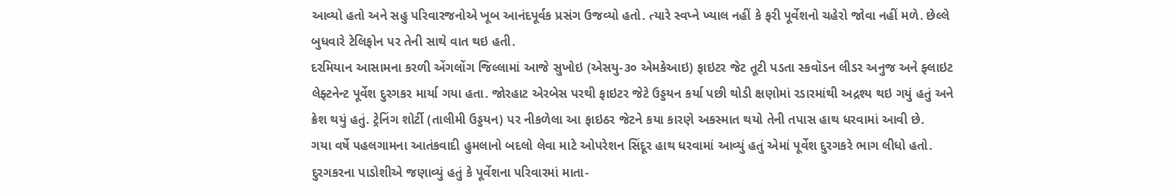આવ્યો હતો અને સહુ પરિવારજનોએ ખૂબ આનંદપૂર્વક પ્રસંગ ઉજવ્યો હતો. ત્યારે સ્વપ્ને ખ્યાલ નહીં કે ફરી પૂર્વેશનો ચહેરો જોવા નહીં મળે. છેલ્લે બુધવારે ટેલિફોન પર તેની સાથે વાત થઇ હતી.
દરમિયાન આસામના કરળી એંગલોંગ જિલ્લામાં આજે સુખોઇ (એસયુ-૩૦ એમકેઆઇ) ફાઇટર જેટ તૂટી પડતા સ્કવૉડન લીડર અનુજ અને ફ્લાઇટ લેફ્ટનેન્ટ પૂર્વેશ દુરગકર માર્યા ગયા હતા. જોરહાટ એરબેસ પરથી ફાઇટર જેટે ઉડ્ડયન કર્યા પછી થોડી ક્ષણોમાં રડારમાંથી અદ્રશ્ય થઇ ગયું હતું અને ક્રેશ થયું હતું. ટ્રેનિંગ શોર્ટી (તાલીમી ઉડ્ડયન) પર નીકળેલા આ ફાઇઠર જેટને કયા કારણે અકસ્માત થયો તેની તપાસ હાથ ધરવામાં આવી છે.
ગયા વર્ષે પહલગામના આતંકવાદી હુમલાનો બદલો લેવા માટે ઓપરેશન સિંદૂર હાથ ધરવામાં આવ્યું હતું એમાં પૂર્વેશ દુરગકરે ભાગ લીધો હતો. દુરગકરના પાડોશીએ જણાવ્યું હતું કે પૂર્વેશના પરિવારમાં માતા-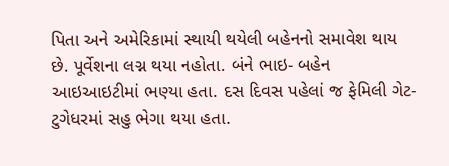પિતા અને અમેરિકામાં સ્થાયી થયેલી બહેનનો સમાવેશ થાય છે. પૂર્વેશના લગ્ન થયા નહોતા. બંને ભાઇ- બહેન આઇઆઇટીમાં ભણ્યા હતા. દસ દિવસ પહેલાં જ ફેમિલી ગેટ- ટુગેધરમાં સહુ ભેગા થયા હતા.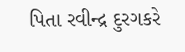પિતા રવીન્દ્ર દુરગકરે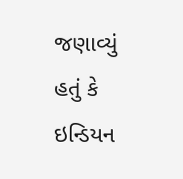જણાવ્યું હતું કે ઇન્ડિયન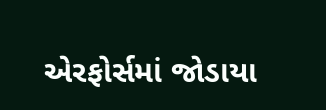એરફોર્સમાં જોડાયા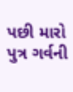પછી મારો પુત્ર ગર્વની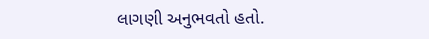લાગણી અનુભવતો હતો.